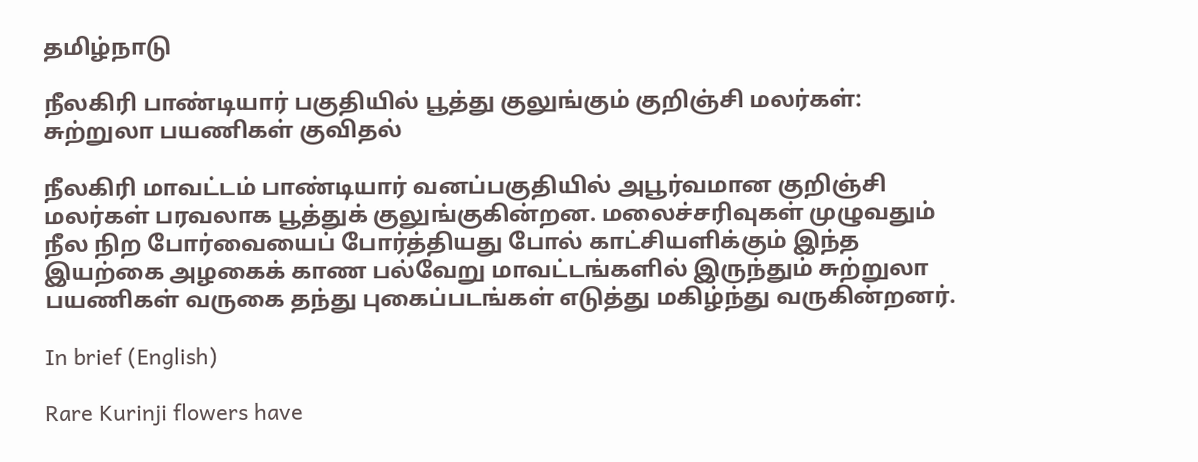தமிழ்நாடு

நீலகிரி பாண்டியார் பகுதியில் பூத்து குலுங்கும் குறிஞ்சி மலர்கள்: சுற்றுலா பயணிகள் குவிதல்

நீலகிரி மாவட்டம் பாண்டியார் வனப்பகுதியில் அபூர்வமான குறிஞ்சி மலர்கள் பரவலாக பூத்துக் குலுங்குகின்றன. மலைச்சரிவுகள் முழுவதும் நீல நிற போர்வையைப் போர்த்தியது போல் காட்சியளிக்கும் இந்த இயற்கை அழகைக் காண பல்வேறு மாவட்டங்களில் இருந்தும் சுற்றுலா பயணிகள் வருகை தந்து புகைப்படங்கள் எடுத்து மகிழ்ந்து வருகின்றனர்.

In brief (English)

Rare Kurinji flowers have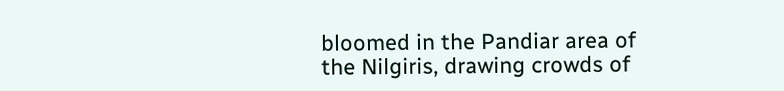bloomed in the Pandiar area of the Nilgiris, drawing crowds of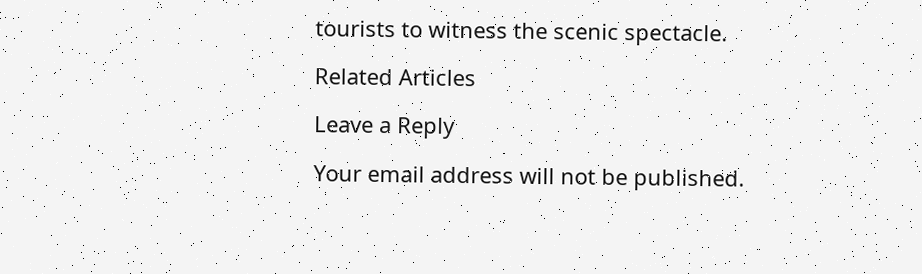tourists to witness the scenic spectacle.

Related Articles

Leave a Reply

Your email address will not be published.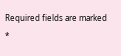Required fields are marked *